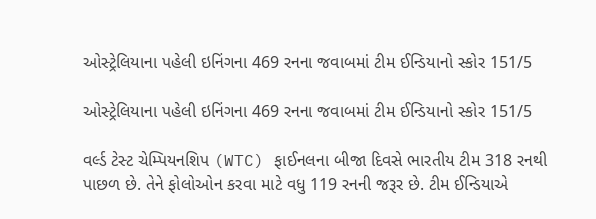ઓસ્ટ્રેલિયાના પહેલી ઇનિંગના 469 રનના જવાબમાં ટીમ ઈન્ડિયાનો સ્કોર 151/5

ઓસ્ટ્રેલિયાના પહેલી ઇનિંગના 469 રનના જવાબમાં ટીમ ઈન્ડિયાનો સ્કોર 151/5

વર્લ્ડ ટેસ્ટ ચેમ્પિયનશિપ (WTC) ફાઈનલના બીજા દિવસે ભારતીય ટીમ 318 રનથી પાછળ છે. તેને ફોલોઓન કરવા માટે વધુ 119 રનની જરૂર છે. ટીમ ઈન્ડિયાએ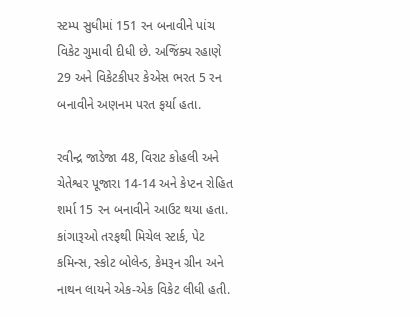સ્ટમ્પ સુધીમાં 151 રન બનાવીને પાંચ વિકેટ ગુમાવી દીધી છે. અજિંક્ય રહાણે 29 અને વિકેટકીપર કેએસ ભરત 5 રન બનાવીને અણનમ પરત ફર્યા હતા.

રવીન્દ્ર જાડેજા 48, વિરાટ કોહલી અને ચેતેશ્વર પૂજારા 14-14 અને કેપ્ટન રોહિત શર્મા 15 રન બનાવીને આઉટ થયા હતા. કાંગારૂઓ તરફથી મિચેલ સ્ટાર્ક, પેટ કમિન્સ, સ્કોટ બોલેન્ડ, કેમરૂન ગ્રીન અને નાથન લાયને એક-એક વિકેટ લીધી હતી.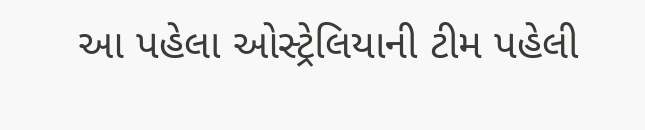આ પહેલા ઓસ્ટ્રેલિયાની ટીમ પહેલી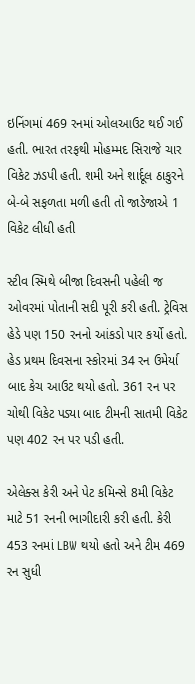ઇનિંગમાં 469 રનમાં ઓલઆઉટ થઈ ગઈ હતી. ભારત તરફથી મોહમ્મદ સિરાજે ચાર વિકેટ ઝડપી હતી. શમી અને શાર્દૂલ ઠાકુરને બે-બે સફળતા મળી હતી તો જાડેજાએ 1 વિકેટ લીધી હતી

સ્ટીવ સ્મિથે બીજા દિવસની પહેલી જ ઓવરમાં પોતાની સદી પૂરી કરી હતી. ટ્રેવિસ હેડે પણ 150 રનનો આંકડો પાર કર્યો હતો. હેડ પ્રથમ દિવસના સ્કોરમાં 34 રન ઉમેર્યા બાદ કેચ આઉટ થયો હતો. 361 રન પર ચોથી વિકેટ પડ્યા બાદ ટીમની સાતમી વિકેટ પણ 402 રન પર પડી હતી.

એલેક્સ કેરી અને પેટ કમિન્સે 8મી વિકેટ માટે 51 રનની ભાગીદારી કરી હતી. કેરી 453 રનમાં LBW થયો હતો અને ટીમ 469 રન સુધી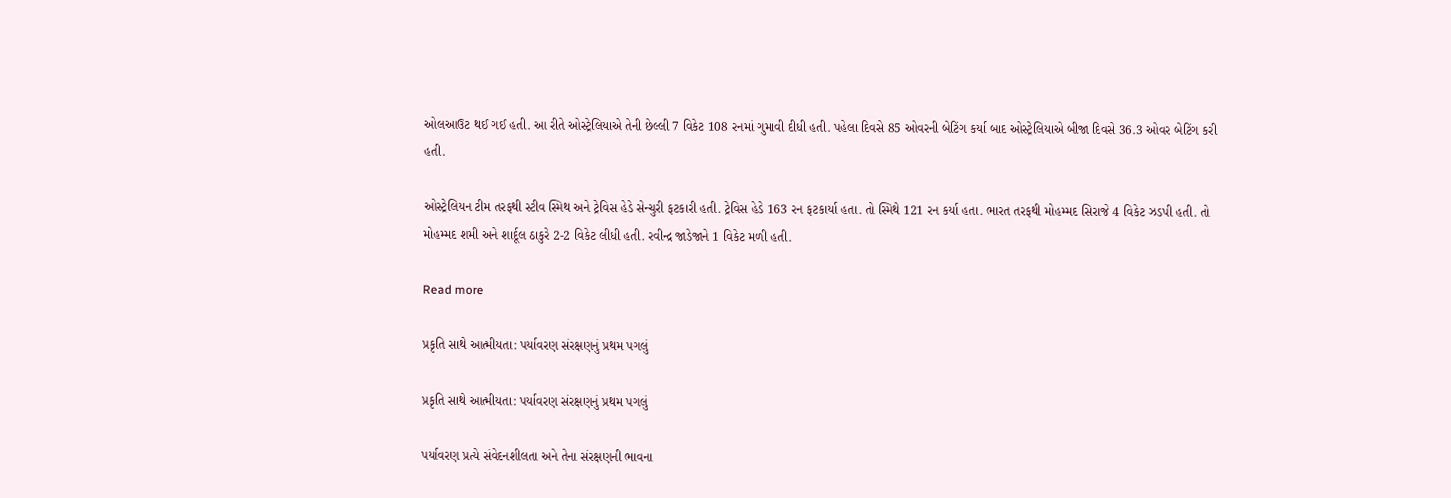ઓલઆઉટ થઈ ગઈ હતી. આ રીતે ઓસ્ટ્રેલિયાએ તેની છેલ્લી 7 વિકેટ 108 રનમાં ગુમાવી દીધી હતી. પહેલા દિવસે 85 ઓવરની બેટિંગ કર્યા બાદ ઓસ્ટ્રેલિયાએ બીજા દિવસે 36.3 ઓવર બેટિંગ કરી હતી.

ઓસ્ટ્રેલિયન ટીમ તરફથી સ્ટીવ સ્મિથ અને ટ્રેવિસ હેડે સેન્ચુરી ફટકારી હતી. ટ્રેવિસ હેડે 163 રન ફટકાર્યા હતા. તો સ્મિથે 121 રન કર્યા હતા. ભારત તરફથી મોહમ્મદ સિરાજે 4 વિકેટ ઝડપી હતી. તો મોહમ્મદ શમી અને શાર્દૂલ ઠાકુરે 2-2 વિકેટ લીધી હતી. રવીન્દ્ર જાડેજાને 1 વિકેટ મળી હતી.

Read more

પ્રકૃતિ સાથે આત્મીયતા: પર્યાવરણ સંરક્ષણનું પ્રથમ પગલું

પ્રકૃતિ સાથે આત્મીયતા: પર્યાવરણ સંરક્ષણનું પ્રથમ પગલું

પર્યાવરણ પ્રત્યે સંવેદનશીલતા અને તેના સંરક્ષણની ભાવના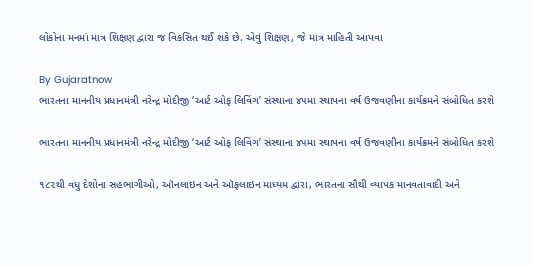લોકોના મનમાં માત્ર શિક્ષણ દ્વારા જ વિકસિત થઈ શકે છે. એવું શિક્ષણ, જે માત્ર માહિતી આપવા

By Gujaratnow
ભારતના માનનીય પ્રધાનમંત્રી નરેન્દ્ર મોદીજી ‘આર્ટ ઓફ લિવિંગ’ સંસ્થાના ૪૫મા સ્થાપના વર્ષ ઉજવણીના કાર્યક્રમને સંબોધિત કરશે

ભારતના માનનીય પ્રધાનમંત્રી નરેન્દ્ર મોદીજી ‘આર્ટ ઓફ લિવિંગ’ સંસ્થાના ૪૫મા સ્થાપના વર્ષ ઉજવણીના કાર્યક્રમને સંબોધિત કરશે

૧૮૨થી વધુ દેશોના સહભાગીઓ, ઑનલાઇન અને ઑફલાઇન માધ્યમ દ્વારા, ભારતના સૌથી વ્યાપક માનવતાવાદી અને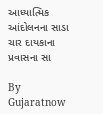આધ્યાત્મિક આંદોલનના સાડા ચાર દાયકાના પ્રવાસના સા

By Gujaratnow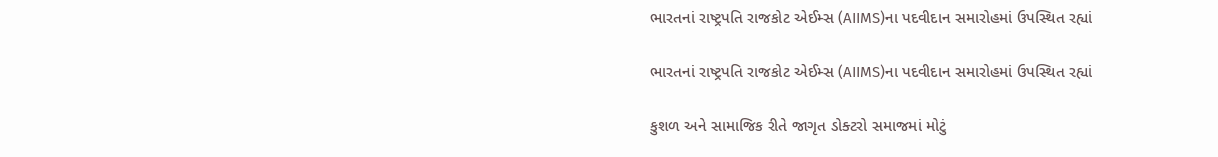ભારતનાં રાષ્ટ્રપતિ રાજકોટ એઈમ્સ (AIIMS)ના પદવીદાન સમારોહમાં ઉપસ્થિત રહ્યાં

ભારતનાં રાષ્ટ્રપતિ રાજકોટ એઈમ્સ (AIIMS)ના પદવીદાન સમારોહમાં ઉપસ્થિત રહ્યાં

કુશળ અને સામાજિક રીતે જાગૃત ડોક્ટરો સમાજમાં મોટું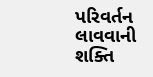પરિવર્તન લાવવાની શક્તિ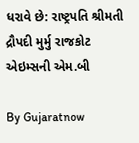ધરાવે છે: રાષ્ટ્રપતિ શ્રીમતી દ્રૌપદી મુર્મુ રાજકોટ એઇમ્સની એમ.બી

By Gujaratnow